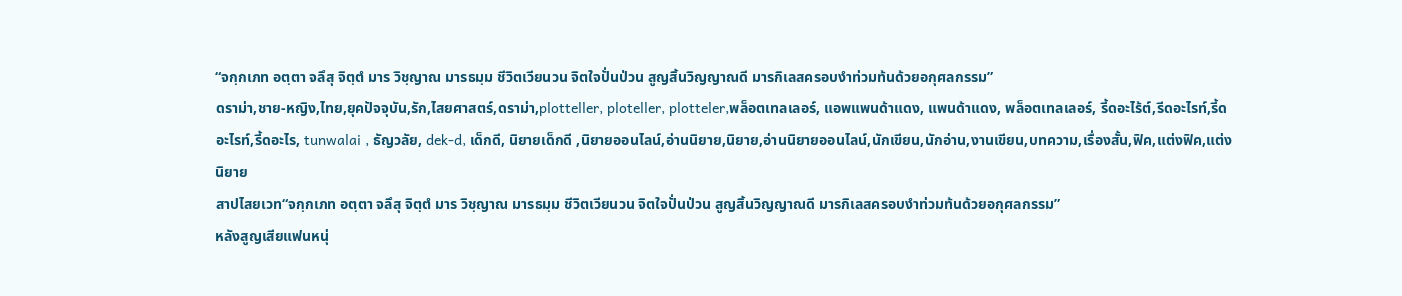“จกฺกเภท อตฺตา จลึสุ จิตฺตํ มาร วิชฺญาณ มารธมฺม ชีวิตเวียนวน จิตใจปั่นป่วน สูญสิ้นวิญญาณดี มารกิเลสครอบงำท่วมท้นด้วยอกุศลกรรม”
ดราม่า,ชาย-หญิง,ไทย,ยุคปัจจุบัน,รัก,ไสยศาสตร์,ดราม่า,plotteller, ploteller, plotteler,พล็อตเทลเลอร์, แอพแพนด้าแดง, แพนด้าแดง, พล็อตเทลเลอร์, รี้ดอะไร้ต์,รีดอะไรท์,รี้ดอะไรท์,รี้ดอะไร, tunwalai , ธัญวลัย, dek-d, เด็กดี, นิยายเด็กดี ,นิยายออนไลน์,อ่านนิยาย,นิยาย,อ่านนิยายออนไลน์,นักเขียน,นักอ่าน,งานเขียน,บทความ,เรื่องสั้น,ฟิค,แต่งฟิค,แต่งนิยาย
สาปไสยเวท“จกฺกเภท อตฺตา จลึสุ จิตฺตํ มาร วิชฺญาณ มารธมฺม ชีวิตเวียนวน จิตใจปั่นป่วน สูญสิ้นวิญญาณดี มารกิเลสครอบงำท่วมท้นด้วยอกุศลกรรม”
หลังสูญเสียแฟนหนุ่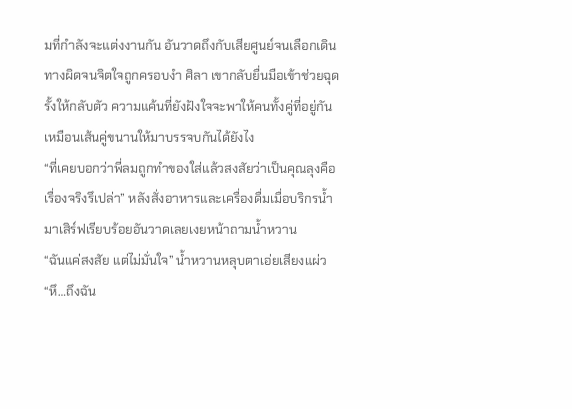มที่กำลังจะแต่งงานกัน อันวาดถึงกับเสียศูนย์จนเลือกเดินทางผิดจนจิตใจถูกครอบงำ ศิลา เขากลับยื่นมือเข้าช่วยฉุดรั้งให้กลับตัว ความแค้นที่ยังฝังใจจะพาให้คนทั้งคู่ที่อยู่กันเหมือนเส้นคู่ขนานให้มาบรรจบกันได้ยังไง
“ที่เคยบอกว่าพี่ลมถูกทำของใส่แล้วสงสัยว่าเป็นคุณลุงคือเรื่องจริงรึเปล่า” หลังสั่งอาหารและเครื่องดื่มเมื่อบริกรน้ำมาเสิร์ฟเรียบร้อยอันวาดเลยเงยหน้าถามน้ำหวาน
“ฉันแค่สงสัย แต่ไม่มั่นใจ” น้ำหวานหลุบตาเอ่ยเสียงแผ่ว
“หึ…ถึงฉัน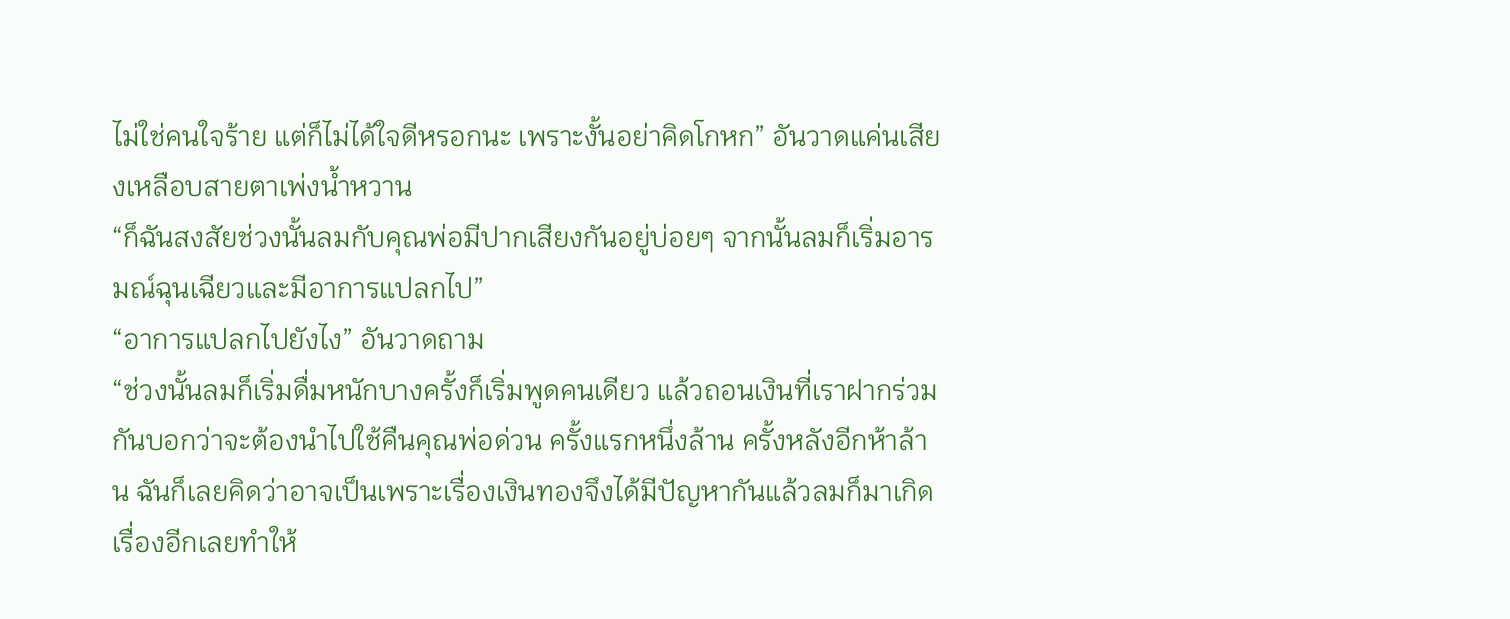ไม่ใช่คนใจร้าย แต่ก็ไม่ได้ใจดีหรอกนะ เพราะงั้นอย่าคิดโกหก” อันวาดแค่นเสียงเหลือบสายตาเพ่งน้ำหวาน
“ก็ฉันสงสัยช่วงนั้นลมกับคุณพ่อมีปากเสียงกันอยู่บ่อยๆ จากนั้นลมก็เริ่มอารมณ์ฉุนเฉียวและมีอาการแปลกไป”
“อาการแปลกไปยังไง” อันวาดถาม
“ช่วงนั้นลมก็เริ่มดื่มหนักบางครั้งก็เริ่มพูดคนเดียว แล้วถอนเงินที่เราฝากร่วมกันบอกว่าจะต้องนำไปใช้คืนคุณพ่อด่วน ครั้งแรกหนึ่งล้าน ครั้งหลังอีกห้าล้าน ฉันก็เลยคิดว่าอาจเป็นเพราะเรื่องเงินทองจึงได้มีปัญหากันแล้วลมก็มาเกิดเรื่องอีกเลยทำให้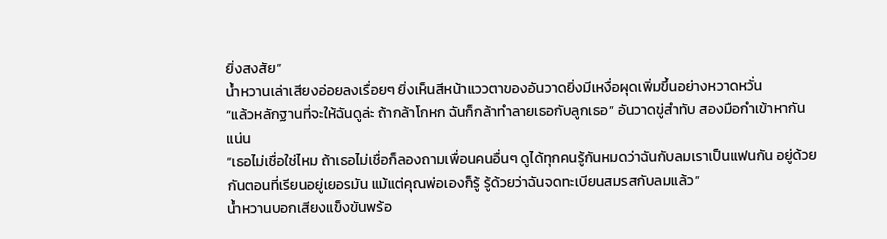ยิ่งสงสัย”
น้ำหวานเล่าเสียงอ่อยลงเรื่อยๆ ยิ่งเห็นสีหน้าแววตาของอันวาดยิ่งมีเหงื่อผุดเพิ่มขึ้นอย่างหวาดหวั่น
“แล้วหลักฐานที่จะให้ฉันดูล่ะ ถ้ากล้าโกหก ฉันก็กล้าทำลายเธอกับลูกเธอ” อันวาดขู่สำทับ สองมือกำเข้าหากันแน่น
“เธอไม่เชื่อใช่ไหม ถ้าเธอไม่เชื่อก็ลองถามเพื่อนคนอื่นๆ ดูได้ทุกคนรู้กันหมดว่าฉันกับลมเราเป็นแฟนกัน อยู่ด้วยกันตอนที่เรียนอยู่เยอรมัน แม้แต่คุณพ่อเองก็รู้ รู้ด้วยว่าฉันจดทะเบียนสมรสกับลมแล้ว”
น้ำหวานบอกเสียงแข็งขันพร้อ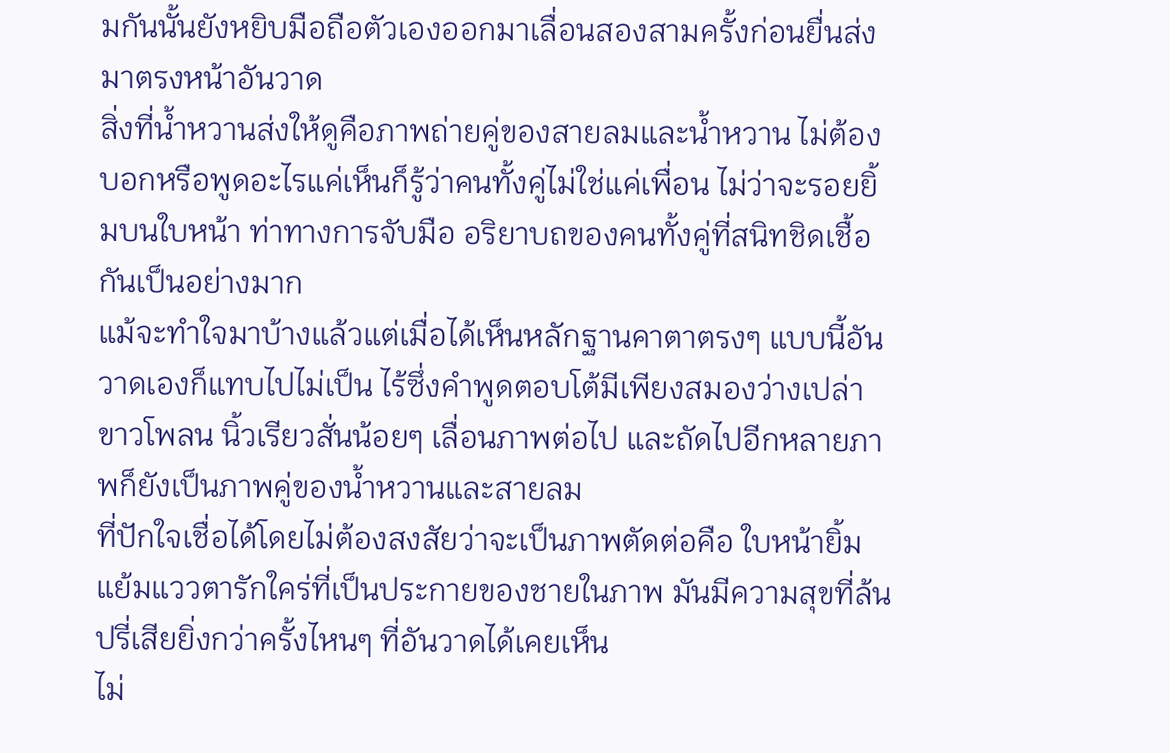มกันนั้นยังหยิบมือถือตัวเองออกมาเลื่อนสองสามครั้งก่อนยื่นส่งมาตรงหน้าอันวาด
สิ่งที่น้ำหวานส่งให้ดูคือภาพถ่ายคู่ของสายลมและน้ำหวาน ไม่ต้องบอกหรือพูดอะไรแค่เห็นก็รู้ว่าคนทั้งคู่ไม่ใช่แค่เพื่อน ไม่ว่าจะรอยยิ้มบนใบหน้า ท่าทางการจับมือ อริยาบถของคนทั้งคู่ที่สนิทชิดเชื้อกันเป็นอย่างมาก
แม้จะทำใจมาบ้างแล้วแต่เมื่อได้เห็นหลักฐานคาตาตรงๆ แบบนี้อันวาดเองก็แทบไปไม่เป็น ไร้ซึ่งคำพูดตอบโต้มีเพียงสมองว่างเปล่าขาวโพลน นิ้วเรียวสั่นน้อยๆ เลื่อนภาพต่อไป และถัดไปอีกหลายภาพก็ยังเป็นภาพคู่ของน้ำหวานและสายลม
ที่ปักใจเชื่อได้โดยไม่ต้องสงสัยว่าจะเป็นภาพตัดต่อคือ ใบหน้ายิ้มแย้มแววตารักใคร่ที่เป็นประกายของชายในภาพ มันมีความสุขที่ล้นปรี่เสียยิ่งกว่าครั้งไหนๆ ที่อันวาดได้เคยเห็น
ไม่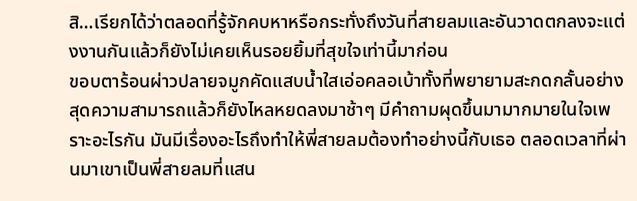สิ…เรียกได้ว่าตลอดที่รู้จักคบหาหรือกระทั่งถึงวันที่สายลมและอันวาดตกลงจะแต่งงานกันแล้วก็ยังไม่เคยเห็นรอยยิ้มที่สุขใจเท่านี้มาก่อน
ขอบตาร้อนผ่าวปลายจมูกคัดแสบน้ำใสเอ่อคลอเบ้าทั้งที่พยายามสะกดกลั้นอย่างสุดความสามารถแล้วก็ยังไหลหยดลงมาช้าๆ มีคำถามผุดขึ้นมามากมายในใจเพราะอะไรกัน มันมีเรื่องอะไรถึงทำให้พี่สายลมต้องทำอย่างนี้กับเธอ ตลอดเวลาที่ผ่านมาเขาเป็นพี่สายลมที่แสน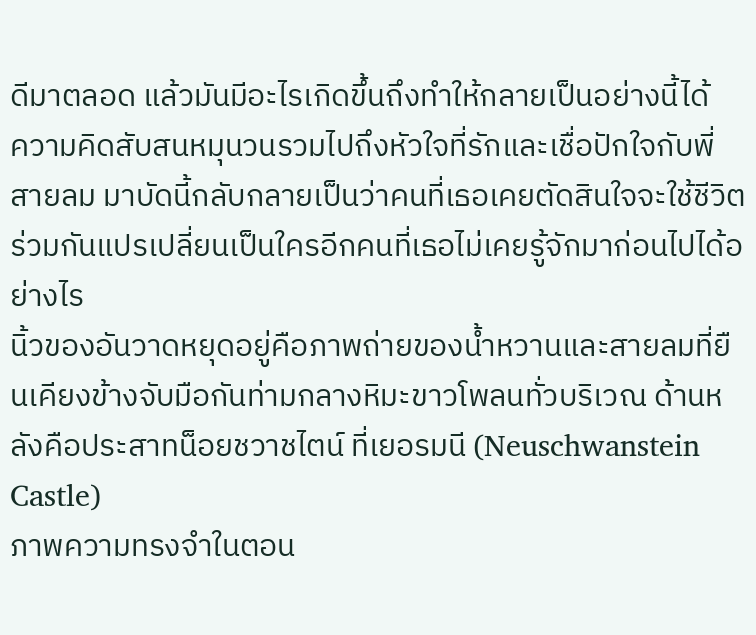ดีมาตลอด แล้วมันมีอะไรเกิดขึ้นถึงทำให้กลายเป็นอย่างนี้ได้
ความคิดสับสนหมุนวนรวมไปถึงหัวใจที่รักและเชื่อปักใจกับพี่สายลม มาบัดนี้กลับกลายเป็นว่าคนที่เธอเคยตัดสินใจจะใช้ชีวิตร่วมกันแปรเปลี่ยนเป็นใครอีกคนที่เธอไม่เคยรู้จักมาก่อนไปได้อย่างไร
นิ้วของอันวาดหยุดอยู่คือภาพถ่ายของน้ำหวานและสายลมที่ยืนเคียงข้างจับมือกันท่ามกลางหิมะขาวโพลนทั่วบริเวณ ด้านหลังคือประสาทน็อยชวาชไตน์ ที่เยอรมนี (Neuschwanstein Castle)
ภาพความทรงจำในตอน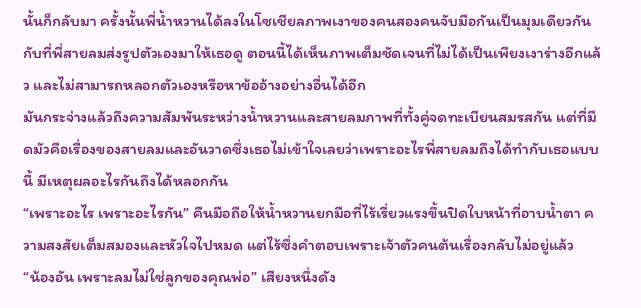นั้นก็กลับมา ครั้งนั้นพี่น้ำหวานได้ลงในโซเชียลภาพเงาของคนสองคนจับมือกันเป็นมุมเดียวกันกับที่พี่สายลมส่งรูปตัวเองมาให้เธอดู ตอนนี้ได้เห็นภาพเต็มชัดเจนที่ไม่ได้เป็นเพียงเงาร่างอีกแล้ว และไม่สามารถหลอกตัวเองหรือหาข้ออ้างอย่างอื่นได้อีก
มันกระจ่างแล้วถึงความสัมพันระหว่างน้ำหวานและสายลมภาพที่ทั้งคู่จดทะเบียนสมรสกัน แต่ที่มืดมัวคือเรื่องของสายลมและอันวาดซึ่งเธอไม่เข้าใจเลยว่าเพราะอะไรพี่สายลมถึงได้ทำกับเธอแบบนี้ มีเหตุผลอะไรกันถึงได้หลอกกัน
“เพราะอะไร เพราะอะไรกัน” คืนมือถือให้น้ำหวานยกมือที่ไร้เรี่ยวแรงขึ้นปิดใบหน้าที่อาบน้ำตา ความสงสัยเต็มสมองและหัวใจไปหมด แต่ไร้ซึ่งคำตอบเพราะเจ้าตัวคนต้นเรื่องกลับไม่อยู่แล้ว
“น้องอัน เพราะลมไม่ใช่ลูกของคุณพ่อ” เสียงหนึ่งดัง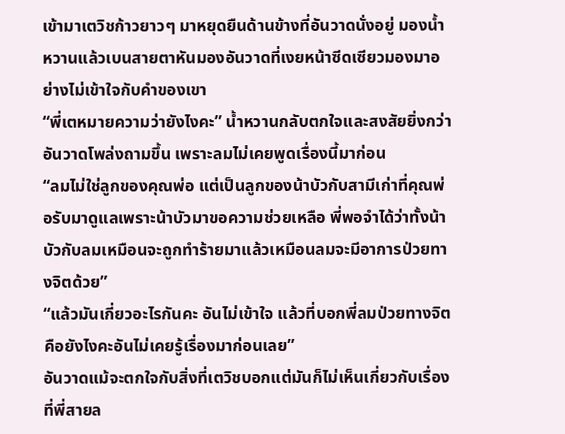เข้ามาเตวิชก้าวยาวๆ มาหยุดยืนด้านข้างที่อันวาดนั่งอยู่ มองน้ำหวานแล้วเบนสายตาหันมองอันวาดที่เงยหน้าซีดเซียวมองมาอย่างไม่เข้าใจกับคำของเขา
“พี่เตหมายความว่ายังไงคะ” น้ำหวานกลับตกใจและสงสัยยิ่งกว่าอันวาดโพล่งถามขึ้น เพราะลมไม่เคยพูดเรื่องนี้มาก่อน
“ลมไม่ใช่ลูกของคุณพ่อ แต่เป็นลูกของน้าบัวกับสามีเก่าที่คุณพ่อรับมาดูแลเพราะน้าบัวมาขอความช่วยเหลือ พี่พอจำได้ว่าทั้งน้าบัวกับลมเหมือนจะถูกทำร้ายมาแล้วเหมือนลมจะมีอาการป่วยทางจิตด้วย”
“แล้วมันเกี่ยวอะไรกันคะ อันไม่เข้าใจ แล้วที่บอกพี่ลมป่วยทางจิตคือยังไงคะอันไม่เคยรู้เรื่องมาก่อนเลย”
อันวาดแม้จะตกใจกับสิ่งที่เตวิชบอกแต่มันก็ไม่เห็นเกี่ยวกับเรื่องที่พี่สายล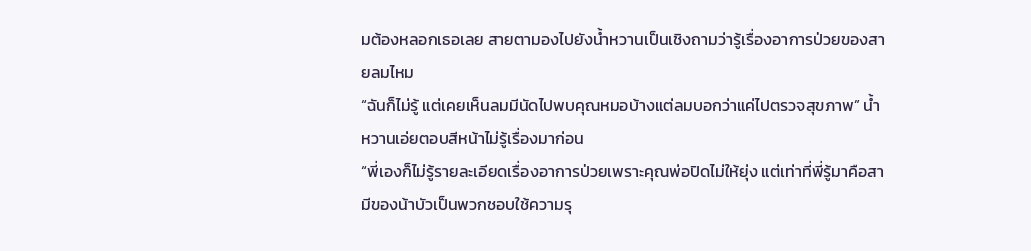มต้องหลอกเธอเลย สายตามองไปยังน้ำหวานเป็นเชิงถามว่ารู้เรื่องอาการป่วยของสายลมไหม
“ฉันก็ไม่รู้ แต่เคยเห็นลมมีนัดไปพบคุณหมอบ้างแต่ลมบอกว่าแค่ไปตรวจสุขภาพ” น้ำหวานเอ่ยตอบสีหน้าไม่รู้เรื่องมาก่อน
“พี่เองก็ไม่รู้รายละเอียดเรื่องอาการป่วยเพราะคุณพ่อปิดไม่ให้ยุ่ง แต่เท่าที่พี่รู้มาคือสามีของน้าบัวเป็นพวกชอบใช้ความรุ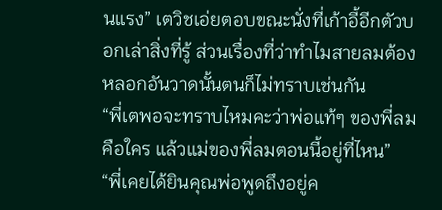นแรง” เตวิชเอ่ยตอบขณะนั่งที่เก้าอี้อีกตัวบอกเล่าสิ่งที่รู้ ส่วนเรื่องที่ว่าทำไมสายลมต้องหลอกอันวาดนั้นตนก็ไม่ทราบเช่นกัน
“พี่เตพอจะทราบไหมคะว่าพ่อแท้ๆ ของพี่ลมคือใคร แล้วแม่ของพี่ลมตอนนี้อยู่ที่ไหน”
“พี่เคยได้ยินคุณพ่อพูดถึงอยู่ค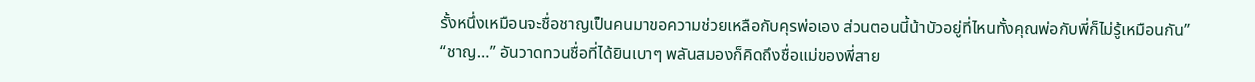รั้งหนึ่งเหมือนจะชื่อชาญเป็นคนมาขอความช่วยเหลือกับคุรพ่อเอง ส่วนตอนนี้น้าบัวอยู่ที่ไหนทั้งคุณพ่อกับพี่ก็ไม่รู้เหมือนกัน”
“ชาญ…” อันวาดทวนชื่อที่ได้ยินเบาๆ พลันสมองก็คิดถึงชื่อแม่ของพี่สาย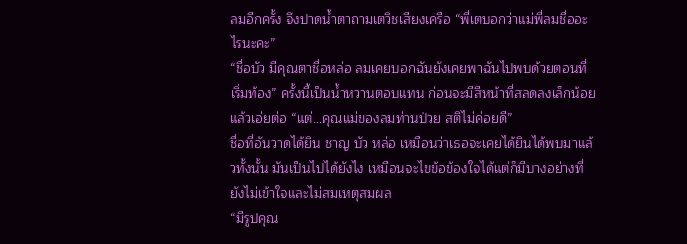ลมอีกครั้ง จึงปาดน้ำตาถามเตวิชเสียงเครือ “พี่เตบอกว่าแม่พี่ลมชื่ออะไรนะคะ”
“ชื่อบัว มีคุณตาชื่อหล่อ ลมเคยบอกฉันยังเคยพาฉันไปพบด้วยตอนที่เริ่มท้อง” ครั้งนี้เป็นน้ำหวานตอบแทน ก่อนจะมีสีหน้าที่สลดลงเล็กน้อยแล้วเอ่ยต่อ “แต่…คุณแม่ของลมท่านป่วย สติไม่ค่อยดี”
ชื่อที่อันวาดได้ยิน ชาญ บัว หล่อ เหมือนว่าเธอจะเคยได้ยินได้พบมาแล้วทั้งนั้น มันเป็นไปได้ยังไง เหมือนจะไขข้อข้องใจได้แต่ก็มีบางอย่างที่ยังไม่เข้าใจและไม่สมเหตุสมผล
“มีรูปคุณ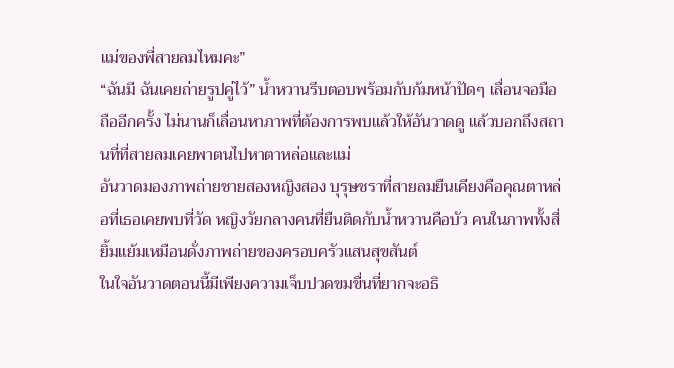แม่ของพี่สายลมไหมคะ”
“ฉันมี ฉันเคยถ่ายรูปคู่ไว้” น้ำหวานรีบตอบพร้อมกับก้มหน้าปัดๆ เลื่อนจอมือถืออีกครั้ง ไม่นานก็เลื่อนหาภาพที่ต้องการพบแล้วให้อันวาดดู แล้วบอกถึงสถานที่ที่สายลมเคยพาตนไปหาตาหล่อและแม่
อันวาดมองภาพถ่ายชายสองหญิงสอง บุรุษชราที่สายลมยืนเคียงคือคุณตาหล่อที่เธอเคยพบที่วัด หญิงวัยกลางคนที่ยืนติดกับน้ำหวานคือบัว คนในภาพทั้งสี่ยิ้มแย้มเหมือนดั่งภาพถ่ายของครอบครัวแสนสุขสันต์
ในใจอันวาดตอนนี้มีเพียงความเจ็บปวดขมขื่นที่ยากจะอธิ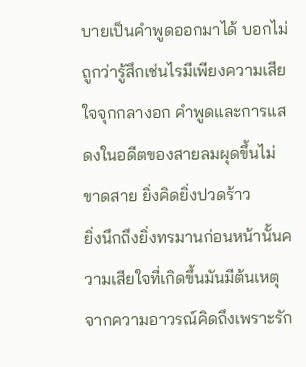บายเป็นคำพูดออกมาได้ บอกไม่ถูกว่ารู้สึกเช่นไรมีเพียงความเสียใจจุกกลางอก คำพูดและการแสดงในอดีตของสายลมผุดขึ้นไม่ขาดสาย ยิ่งคิดยิ่งปวดร้าว
ยิ่งนึกถึงยิ่งทรมานก่อนหน้านั้นความเสียใจที่เกิดขึ้นมันมีต้นเหตุจากความอาวรณ์คิดถึงเพราะรัก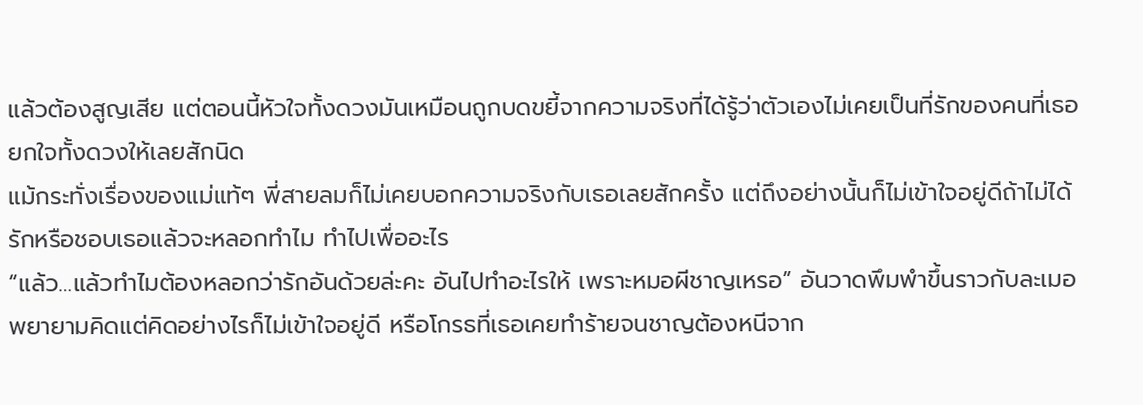แล้วต้องสูญเสีย แต่ตอนนี้หัวใจทั้งดวงมันเหมือนถูกบดขยี้จากความจริงที่ได้รู้ว่าตัวเองไม่เคยเป็นที่รักของคนที่เธอยกใจทั้งดวงให้เลยสักนิด
แม้กระทั่งเรื่องของแม่แท้ๆ พี่สายลมก็ไม่เคยบอกความจริงกับเธอเลยสักครั้ง แต่ถึงอย่างนั้นก็ไม่เข้าใจอยู่ดีถ้าไม่ได้รักหรือชอบเธอแล้วจะหลอกทำไม ทำไปเพื่ออะไร
“แล้ว…แล้วทำไมต้องหลอกว่ารักอันด้วยล่ะคะ อันไปทำอะไรให้ เพราะหมอผีชาญเหรอ” อันวาดพึมพำขึ้นราวกับละเมอ พยายามคิดแต่คิดอย่างไรก็ไม่เข้าใจอยู่ดี หรือโกรธที่เธอเคยทำร้ายจนชาญต้องหนีจาก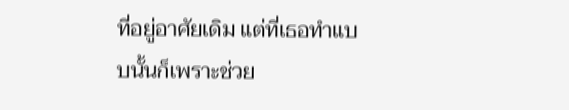ที่อยู่อาศัยเดิม แต่ที่เธอทำแบบนั้นก็เพราะช่วย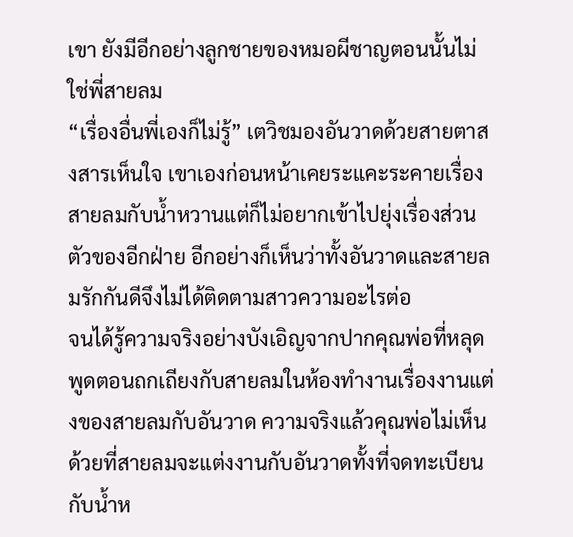เขา ยังมีอีกอย่างลูกชายของหมอผีชาญตอนนั้นไม่ใช่พี่สายลม
“เรื่องอื่นพี่เองก็ไม่รู้” เตวิชมองอันวาดด้วยสายตาสงสารเห็นใจ เขาเองก่อนหน้าเคยระแคะระคายเรื่องสายลมกับน้ำหวานแต่ก็ไม่อยากเข้าไปยุ่งเรื่องส่วนตัวของอีกฝ่าย อีกอย่างก็เห็นว่าทั้งอันวาดและสายลมรักกันดีจึงไม่ได้ติดตามสาวความอะไรต่อ
จนได้รู้ความจริงอย่างบังเอิญจากปากคุณพ่อที่หลุดพูดตอนถกเถียงกับสายลมในห้องทำงานเรื่องงานแต่งของสายลมกับอันวาด ความจริงแล้วคุณพ่อไม่เห็นด้วยที่สายลมจะแต่งงานกับอันวาดทั้งที่จดทะเบียนกับน้ำห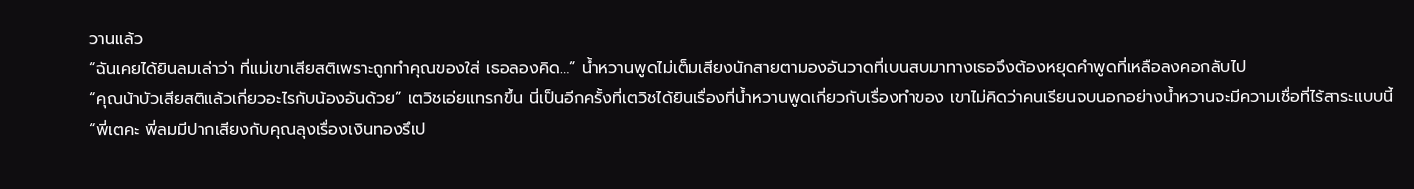วานแล้ว
“ฉันเคยได้ยินลมเล่าว่า ที่แม่เขาเสียสติเพราะถูกทำคุณของใส่ เธอลองคิด…” น้ำหวานพูดไม่เต็มเสียงนักสายตามองอันวาดที่เบนสบมาทางเธอจึงต้องหยุดคำพูดที่เหลือลงคอกลับไป
“คุณน้าบัวเสียสติแล้วเกี่ยวอะไรกับน้องอันด้วย” เตวิชเอ่ยแทรกขึ้น นี่เป็นอีกครั้งที่เตวิชได้ยินเรื่องที่น้ำหวานพูดเกี่ยวกับเรื่องทำของ เขาไม่คิดว่าคนเรียนจบนอกอย่างน้ำหวานจะมีความเชื่อที่ไร้สาระแบบนี้
“พี่เตคะ พี่ลมมีปากเสียงกับคุณลุงเรื่องเงินทองรึเป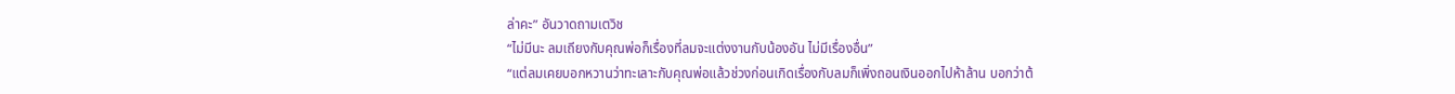ล่าคะ” อันวาดถามเตวิช
“ไม่มีนะ ลมเถียงกับคุณพ่อก็เรื่องที่ลมจะแต่งงานกับน้องอัน ไม่มีเรื่องอื่น”
“แต่ลมเคยบอกหวานว่าทะเลาะกับคุณพ่อแล้วช่วงก่อนเกิดเรื่องกับลมก็เพิ่งถอนเงินออกไปห้าล้าน บอกว่าต้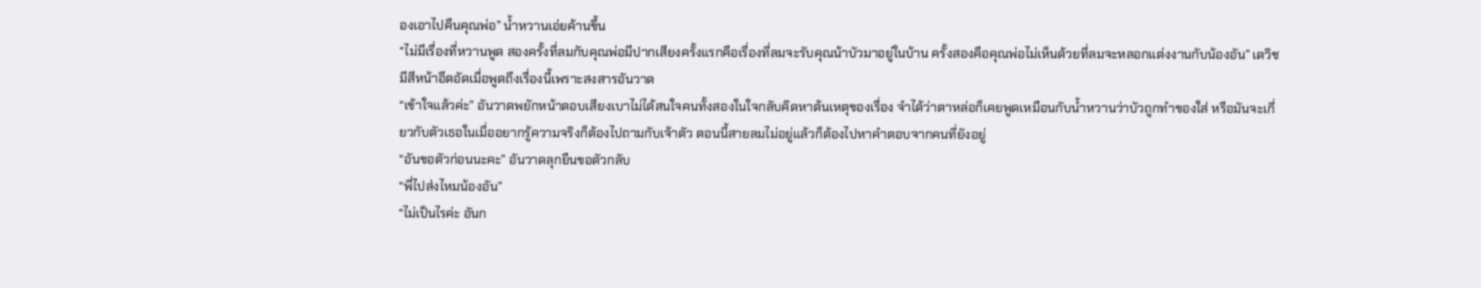องเอาไปคืนคุณพ่อ” น้ำหวานเอ่ยค้านขึ้น
“ไม่มีเรื่องที่หวานพูด สองครั้งที่ลมกับคุณพ่อมีปากเสียงครั้งแรกคือเรื่องที่ลมจะรับคุณน้าบัวมาอยู่ในบ้าน ครั้งสองคือคุณพ่อไม่เห็นด้วยที่ลมจะหลอกแต่งงานกับน้องอัน” เตวิชมีสีหน้าอึดอัดเมื่อพูดถึงเรื่องนี้เพราะสงสารอันวาด
“เข้าใจแล้วค่ะ” อันวาดพยักหน้าตอบเสียงเบาไม่ได้สนใจคนทั้งสองในใจกลับคิดหาต้นเหตุของเรื่อง จำได้ว่าตาหล่อก็เคยพูดเหมือนกับน้ำหวานว่าบัวถูกทำของใส่ หรือมันจะเกี่ยวกับตัวเธอในเมื่ออยากรู้ความจริงก็ต้องไปถามกับเจ้าตัว ตอนนี้สายลมไม่อยู่แล้วก็ต้องไปหาคำตอบจากคนที่ยังอยู่
“อันขอตัวก่อนนะคะ” อันวาดลุกยืนขอตัวกลับ
“พี่ไปส่งไหมน้องอัน”
“ไม่เป็นไรค่ะ อันก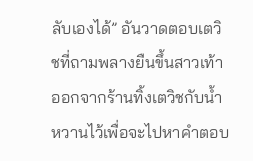ลับเองได้” อันวาดตอบเตวิชที่ถามพลางยืนขึ้นสาวเท้าออกจากร้านทิ้งเตวิชกับน้ำหวานไว้เพื่อจะไปหาคำตอบ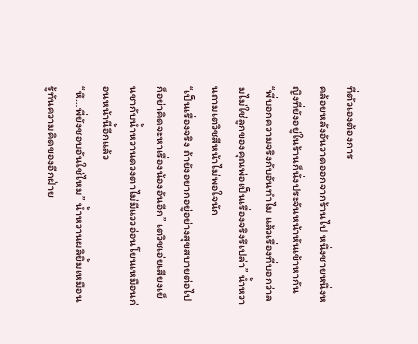ที่ตัวเองต้องการ
คล้อยหลังอันวาดออกจากร้านไป หนึ่งชายหนึ่งหญิงที่ยังอยู่ในร้านก็นั่งประจันหน้าหันเข้าหากัน
“พี่บอกความจริงกับอันทำไม แล้วเรื่องที่บอกว่าลมไม่ใช่ลูกของคุณพ่อเป็นเรื่องจริงรึเปล่า” น้ำหวานถามเตวิชสีหน้าไม่พอใจนัก
“เป็นเรื่องจริง ถ้ายังอยากอยู่อย่างสุขสบายต่อไปก็อย่าคิดจะหาเรื่องน้องอันอีก” เตวิชเอ่ยเสียงเย็นชากับน้ำหวานดวงตาไม่มีแววอ่อนโยนเหมือนก่อนหน้านี้อีกแล้ว
“หึ…พี่ยังชอบอันใช่ไหม” น้ำหวานผลิยิ้มเหมือนรู้ทันความคิดของอีกฝ่าย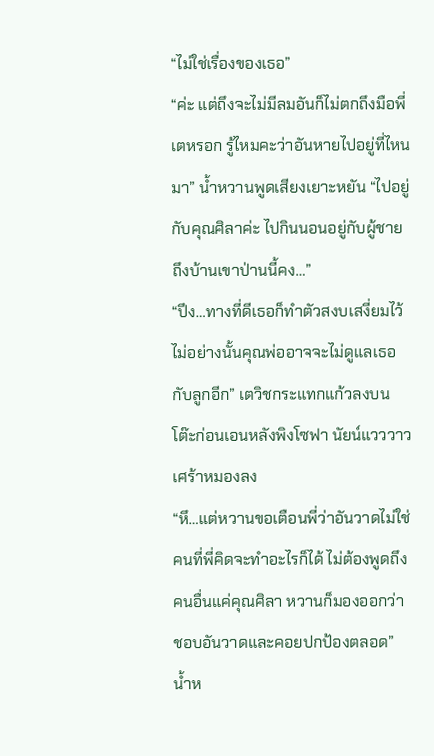“ไม่ใช่เรื่องของเธอ”
“ค่ะ แต่ถึงจะไม่มีลมอันก็ไม่ตกถึงมือพี่เตหรอก รู้ไหมคะว่าอันหายไปอยู่ที่ไหนมา” น้ำหวานพูดเสียงเยาะหยัน “ไปอยู่กับคุณศิลาค่ะ ไปกินนอนอยู่กับผู้ชายถึงบ้านเขาป่านนี้คง…”
“ปึง…ทางที่ดีเธอก็ทำตัวสงบเสงี่ยมไว้ ไม่อย่างนั้นคุณพ่ออาจจะไม่ดูแลเธอกับลูกอีก” เตวิชกระแทกแก้วลงบนโต๊ะก่อนเอนหลังพิงโซฟา นัยน์แวววาวเศร้าหมองลง
“หึ…แต่หวานขอเตือนพี่ว่าอันวาดไม่ใช่คนที่พี่คิดจะทำอะไรก็ได้ ไม่ต้องพูดถึงคนอื่นแค่คุณศิลา หวานก็มองออกว่าชอบอันวาดและคอยปกป้องตลอด” น้ำห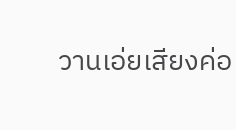วานเอ่ยเสียงค่อ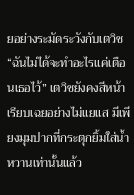ยอย่างระมัดระวังกับเตวิช
“ฉันไม่ได้จะทำอะไรแค่เตือนเธอไว้” เตวิชยังคงสีหน้าเรียบเฉยอย่างไม่แยแส มีเพียงมุมปากที่กระตุกยิ้มใส่น้ำหวานเท่านั้นแล้ว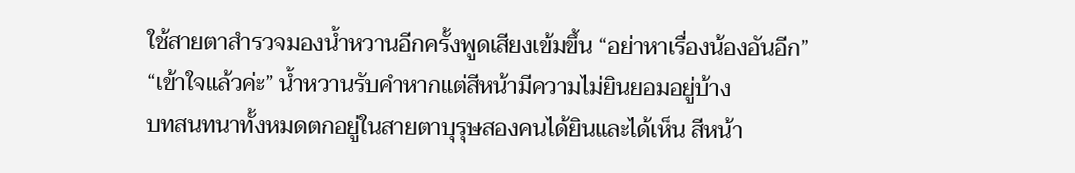ใช้สายตาสำรวจมองน้ำหวานอีกครั้งพูดเสียงเข้มขึ้น “อย่าหาเรื่องน้องอันอีก”
“เข้าใจแล้วค่ะ” น้ำหวานรับคำหากแต่สีหน้ามีความไม่ยินยอมอยู่บ้าง
บทสนทนาทั้งหมดตกอยู่ในสายตาบุรุษสองคนได้ยินและได้เห็น สีหน้า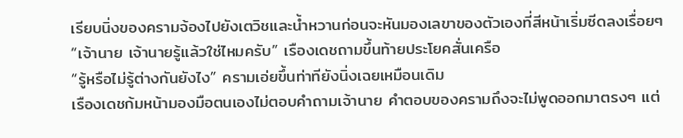เรียบนิ่งของครามจ้องไปยังเตวิชและน้ำหวานก่อนจะหันมองเลขาของตัวเองที่สีหน้าเริ่มซีดลงเรื่อยๆ
“เจ้านาย เจ้านายรู้แล้วใช่ไหมครับ” เรืองเดชถามขึ้นท้ายประโยคสั่นเครือ
“รู้หรือไม่รู้ต่างกันยังไง” ครามเอ่ยขึ้นท่าทียังนิ่งเฉยเหมือนเดิม
เรืองเดชก้มหน้ามองมือตนเองไม่ตอบคำถามเจ้านาย คำตอบของครามถึงจะไม่พูดออกมาตรงๆ แต่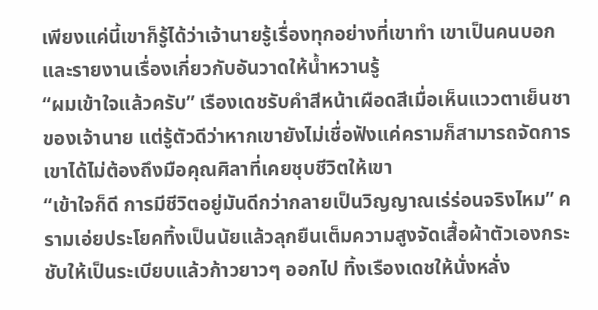เพียงแค่นี้เขาก็รู้ได้ว่าเจ้านายรู้เรื่องทุกอย่างที่เขาทำ เขาเป็นคนบอกและรายงานเรื่องเกี่ยวกับอันวาดให้น้ำหวานรู้
“ผมเข้าใจแล้วครับ” เรืองเดชรับคำสีหน้าเผือดสีเมื่อเห็นแววตาเย็นชาของเจ้านาย แต่รู้ตัวดีว่าหากเขายังไม่เชื่อฟังแค่ครามก็สามารถจัดการเขาได้ไม่ต้องถึงมือคุณศิลาที่เคยชุบชีวิตให้เขา
“เข้าใจก็ดี การมีชีวิตอยู่มันดีกว่ากลายเป็นวิญญาณเร่ร่อนจริงไหม” ครามเอ่ยประโยคทิ้งเป็นนัยแล้วลุกยืนเต็มความสูงจัดเสื้อผ้าตัวเองกระชับให้เป็นระเบียบแล้วก้าวยาวๆ ออกไป ทิ้งเรืองเดชให้นั่งหลั่ง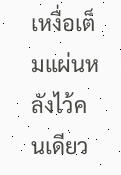เหงื่อเต็มแผ่นหลังไว้คนเดียว